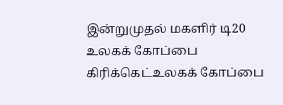இன்றுமுதல் மகளிர் டி20 உலகக் கோப்பை கிரிக்கெட்உலகக் கோப்பை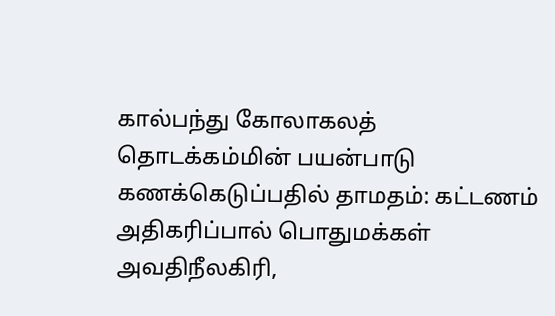கால்பந்து கோலாகலத் தொடக்கம்மின் பயன்பாடு கணக்கெடுப்பதில் தாமதம்: கட்டணம் அதிகரிப்பால் பொதுமக்கள் அவதிநீலகிரி,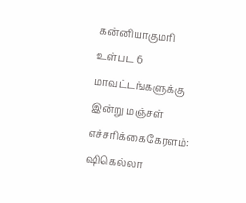கன்னியாகுமரி உள்பட 6 மாவட்டங்களுக்கு இன்று மஞ்சள் எச்சரிக்கைகேரளம்: ஷிகெல்லா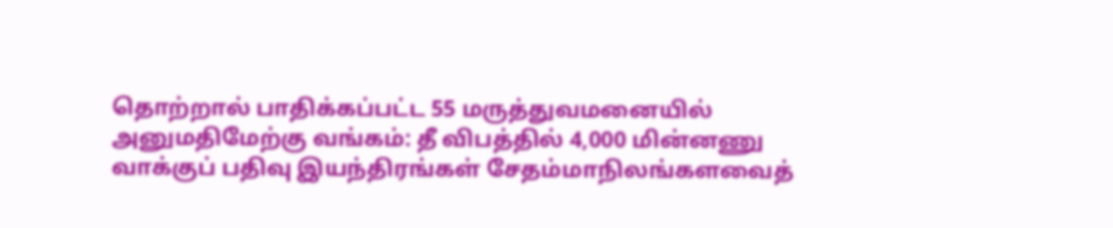தொற்றால் பாதிக்கப்பட்ட 55 மருத்துவமனையில் அனுமதிமேற்கு வங்கம்: தீ விபத்தில் 4,000 மின்னணு வாக்குப் பதிவு இயந்திரங்கள் சேதம்மாநிலங்களவைத்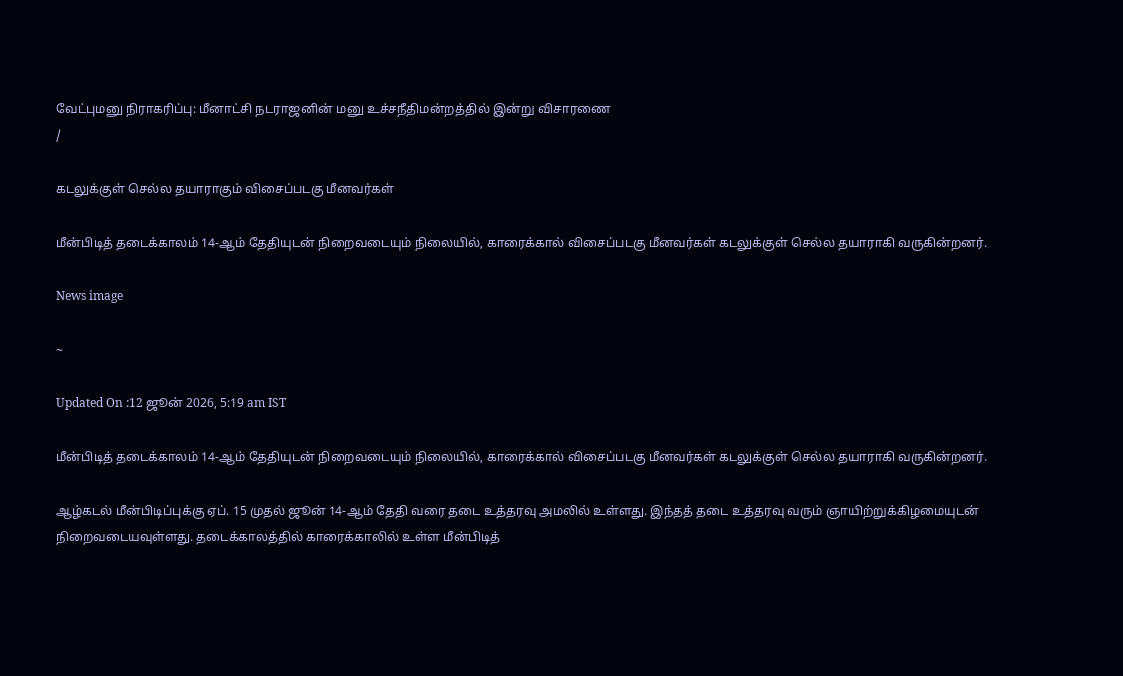வேட்புமனு நிராகரிப்பு: மீனாட்சி நடராஜனின் மனு உச்சநீதிமன்றத்தில் இன்று விசாரணை
/

கடலுக்குள் செல்ல தயாராகும் விசைப்படகு மீனவர்கள்

மீன்பிடித் தடைக்காலம் 14-ஆம் தேதியுடன் நிறைவடையும் நிலையில், காரைக்கால் விசைப்படகு மீனவர்கள் கடலுக்குள் செல்ல தயாராகி வருகின்றனர்.

News image

~

Updated On :12 ஜூன் 2026, 5:19 am IST

மீன்பிடித் தடைக்காலம் 14-ஆம் தேதியுடன் நிறைவடையும் நிலையில், காரைக்கால் விசைப்படகு மீனவர்கள் கடலுக்குள் செல்ல தயாராகி வருகின்றனர்.

ஆழ்கடல் மீன்பிடிப்புக்கு ஏப். 15 முதல் ஜூன் 14-ஆம் தேதி வரை தடை உத்தரவு அமலில் உள்ளது. இந்தத் தடை உத்தரவு வரும் ஞாயிற்றுக்கிழமையுடன் நிறைவடையவுள்ளது. தடைக்காலத்தில் காரைக்காலில் உள்ள மீன்பிடித்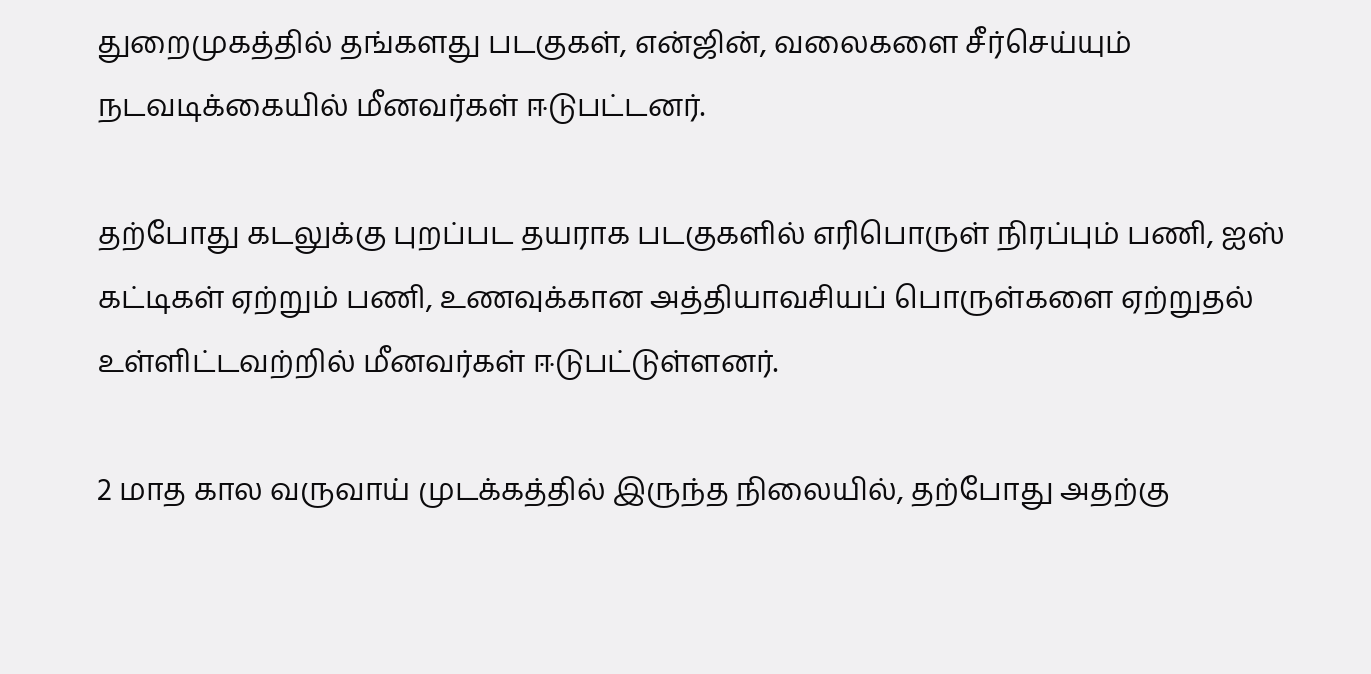துறைமுகத்தில் தங்களது படகுகள், என்ஜின், வலைகளை சீர்செய்யும் நடவடிக்கையில் மீனவர்கள் ஈடுபட்டனர்.

தற்போது கடலுக்கு புறப்பட தயராக படகுகளில் எரிபொருள் நிரப்பும் பணி, ஐஸ் கட்டிகள் ஏற்றும் பணி, உணவுக்கான அத்தியாவசியப் பொருள்களை ஏற்றுதல் உள்ளிட்டவற்றில் மீனவர்கள் ஈடுபட்டுள்ளனர்.

2 மாத கால வருவாய் முடக்கத்தில் இருந்த நிலையில், தற்போது அதற்கு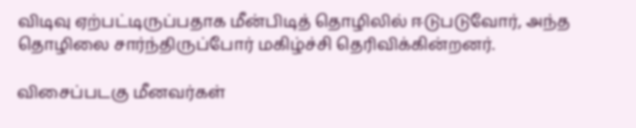விடிவு ஏற்பட்டிருப்பதாக மீன்பிடித் தொழிலில் ஈடுபடுவோர், அந்த தொழிலை சார்ந்திருப்போர் மகிழ்ச்சி தெரிவிக்கின்றனர்.

விசைப்படகு மீனவர்கள்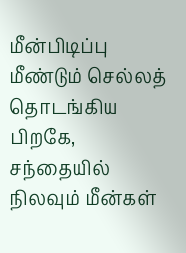மீன்பிடிப்பு மீண்டும் செல்லத் தொடங்கிய பிறகே, சந்தையில் நிலவும் மீன்கள்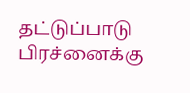தட்டுப்பாடு பிரச்னைக்கு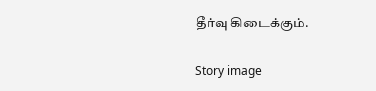தீர்வு கிடைக்கும்.

Story image